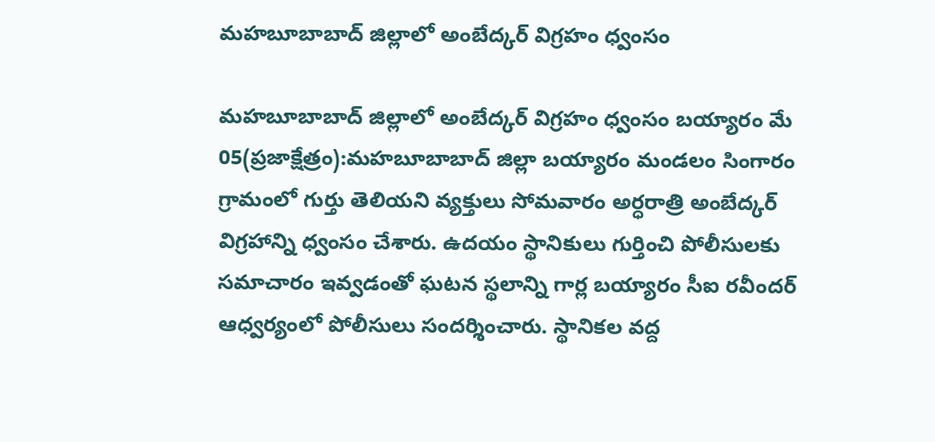మహబూబాబాద్ జిల్లాలో అంబేద్కర్ విగ్రహం ధ్వంసం

మహబూబాబాద్ జిల్లాలో అంబేద్కర్ విగ్రహం ధ్వంసం బయ్యారం మే 05(ప్రజాక్షేత్రం):మహబూబాబాద్ జిల్లా బయ్యారం మండలం సింగారం గ్రామంలో గుర్తు తెలియని వ్యక్తులు సోమవారం అర్ధరాత్రి అంబేద్కర్ విగ్రహాన్ని ధ్వంసం చేశారు. ఉదయం స్థానికులు గుర్తించి పోలీసులకు సమాచారం ఇవ్వడంతో ఘటన స్థలాన్ని గార్ల బయ్యారం సీఐ రవీందర్ ఆధ్వర్యంలో పోలీసులు సందర్శించారు. స్థానికల వద్ద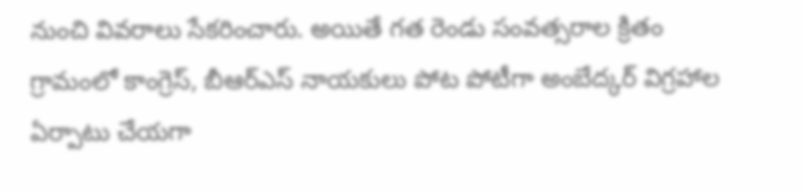నుంచి వివరాలు సేకరించారు. అయితే గత రెండు సంవత్సరాల క్రితం గ్రామంలో కాంగ్రెస్, బీఆర్ఎస్ నాయకులు పోట పోటీగా అంబేద్కర్ విగ్రహాల ఏర్పాటు చేయగా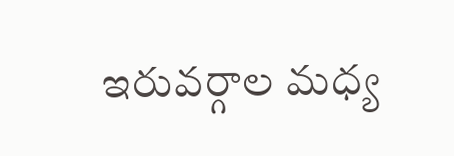ఇరువర్గాల మధ్య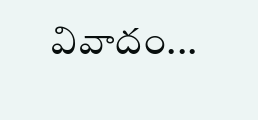వివాదం...